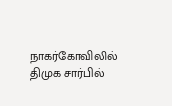நாகர்கோவிலில் திமுக சார்பில்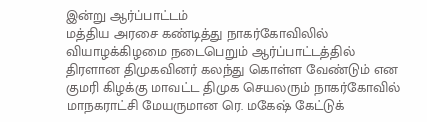இன்று ஆர்ப்பாட்டம்
மத்திய அரசை கண்டித்து நாகர்கோவிலில் வியாழக்கிழமை நடைபெறும் ஆர்ப்பாட்டத்தில் திரளான திமுகவினர் கலந்து கொள்ள வேண்டும் என குமரி கிழக்கு மாவட்ட திமுக செயலரும் நாகர்கோவில் மாநகராட்சி மேயருமான ரெ. மகேஷ் கேட்டுக்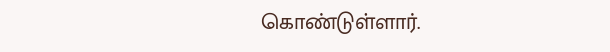கொண்டுள்ளார்.